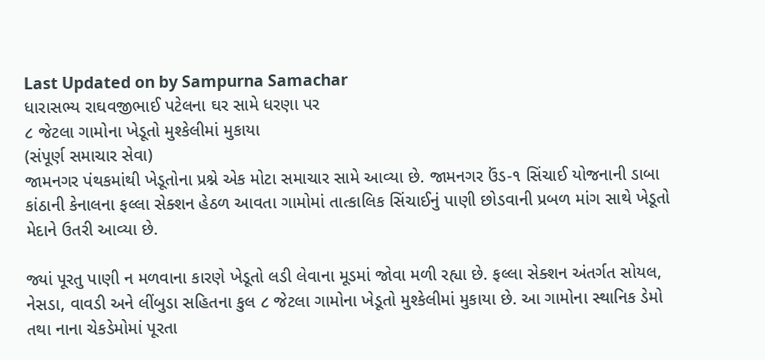Last Updated on by Sampurna Samachar
ધારાસભ્ય રાઘવજીભાઈ પટેલના ઘર સામે ધરણા પર
૮ જેટલા ગામોના ખેડૂતો મુશ્કેલીમાં મુકાયા
(સંપૂર્ણ સમાચાર સેવા)
જામનગર પંથકમાંથી ખેડૂતોના પ્રશ્ને એક મોટા સમાચાર સામે આવ્યા છે. જામનગર ઉંડ-૧ સિંચાઈ યોજનાની ડાબા કાંઠાની કેનાલના ફલ્લા સેક્શન હેઠળ આવતા ગામોમાં તાત્કાલિક સિંચાઈનું પાણી છોડવાની પ્રબળ માંગ સાથે ખેડૂતો મેદાને ઉતરી આવ્યા છે.

જ્યાં પૂરતુ પાણી ન મળવાના કારણે ખેડૂતો લડી લેવાના મૂડમાં જોવા મળી રહ્યા છે. ફલ્લા સેક્શન અંતર્ગત સોયલ, નેસડા, વાવડી અને લીંબુડા સહિતના કુલ ૮ જેટલા ગામોના ખેડૂતો મુશ્કેલીમાં મુકાયા છે. આ ગામોના સ્થાનિક ડેમો તથા નાના ચેકડેમોમાં પૂરતા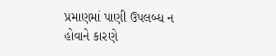પ્રમાણમાં પાણી ઉપલબ્ધ ન હોવાને કારણે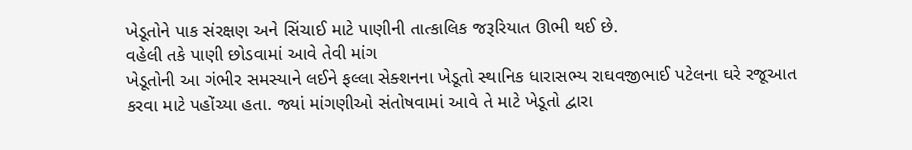ખેડૂતોને પાક સંરક્ષણ અને સિંચાઈ માટે પાણીની તાત્કાલિક જરૂરિયાત ઊભી થઈ છે.
વહેલી તકે પાણી છોડવામાં આવે તેવી માંગ
ખેડૂતોની આ ગંભીર સમસ્યાને લઈને ફલ્લા સેક્શનના ખેડૂતો સ્થાનિક ધારાસભ્ય રાઘવજીભાઈ પટેલના ઘરે રજૂઆત કરવા માટે પહોંચ્યા હતા. જ્યાં માંગણીઓ સંતોષવામાં આવે તે માટે ખેડૂતો દ્વારા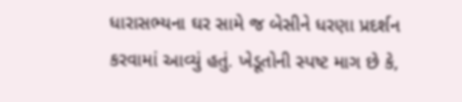ધારાસભ્યના ઘર સામે જ બેસીને ધરણા પ્રદર્શન કરવામાં આવ્યું હતું. ખેડૂતોની સ્પષ્ટ માગ છે કે,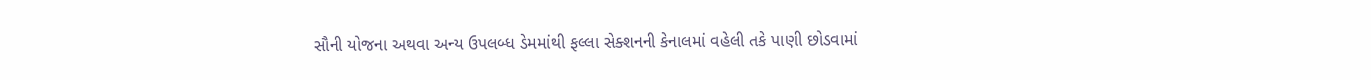સૌની યોજના અથવા અન્ય ઉપલબ્ધ ડેમમાંથી ફલ્લા સેક્શનની કેનાલમાં વહેલી તકે પાણી છોડવામાં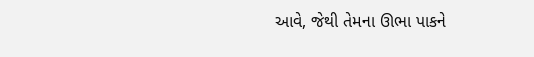આવે, જેથી તેમના ઊભા પાકને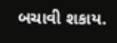બચાવી શકાય.